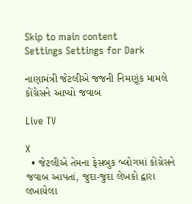Skip to main content
Settings Settings for Dark

નાણામંત્રી જેટલીએ જજની નિમણૂંક મામલે કોંગ્રેસને આપ્યો જવાબ

Live TV

X
  • જેટલીએ તેમના ફેસબુક બ્લોગમાં કોંગ્રેસને જવાબ આપતાં, જુદા-જુદા લેખકો દ્વારા લખાયેલા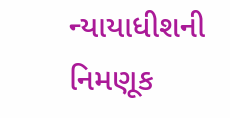ન્યાયાધીશની નિમણૂક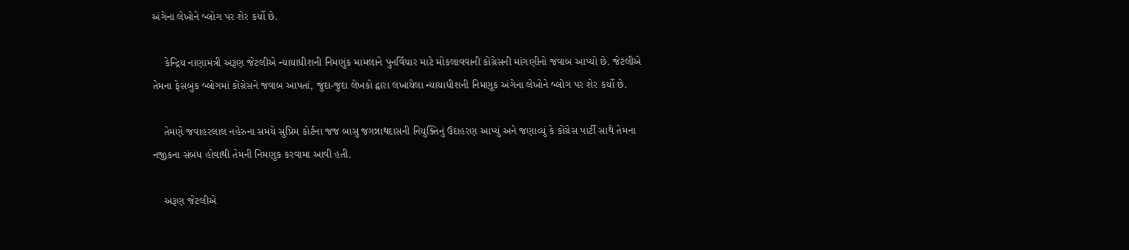અંગેના લેખોને બ્લોગ પર શેર કર્યો છે.

    કેન્દ્રિય નાણામંત્રી અરૂણ જેટલીએ ન્યાયાધીશની નિમણુંક મામલાને પુનર્વિચાર માટે મોકલાવવાની કોંગ્રેસની માંગણીનો જવાબ આપ્યો છે. જેટલીએ તેમના ફેસબુક બ્લોગમાં કોંગ્રેસને જવાબ આપતાં, જુદા-જુદા લેખકો દ્વારા લખાયેલા ન્યાયાધીશની નિમણૂક અંગેના લેખોને બ્લોગ પર શેર કર્યો છે.

    તેમણે જવાહરલાલ નહેરુના સમયે સુપ્રિમ કોર્ટના જજ બાસુ જગન્નાથદાસની નિયુક્તિનું ઉદાહરણ આપ્યું અને જણાવ્યું કે કોંગ્રેસ પાર્ટી સાથે તેમના નજીકના સંબંધ હોવાથી તેમની નિમણુક કરવામા આવી હતી.

    અરૂણ જેટલીએ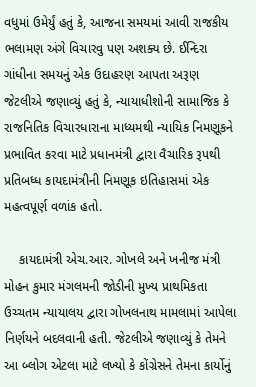વધુમાં ઉમેર્યું હતું કે, આજના સમયમાં આવી રાજકીય ભલામણ અંગે વિચારવુ પણ અશક્ય છે. ઈન્દિરા ગાંધીના સમયનું એક ઉદાહરણ આપતા અરૂણ જેટલીએ જણાવ્યું હતું કે, ન્યાયાધીશોની સામાજિક કે રાજનિતિક વિચારધારાના માધ્યમથી ન્યાયિક નિમણૂકને પ્રભાવિત કરવા માટે પ્રધાનમંત્રી દ્વારા વૈચારિક રૂપથી પ્રતિબધ્ધ કાયદામંત્રીની નિમણૂક ઇતિહાસમાં એક મહત્વપૂર્ણ વળાંક હતો.

    કાયદામંત્રી એચ.આર. ગોખલે અને ખનીજ મંત્રી મોહન કુમાર મંગલમની જોડીની મુખ્ય પ્રાથમિકતા ઉચ્ચતમ ન્યાયાલય દ્વારા ગોખલનાથ મામલામાં આપેલા નિર્ણયને બદલવાની હતી. જેટલીએ જણાવ્યું કે તેમને આ બ્લોગ એટલા માટે લખ્યો કે કોંગ્રેસને તેમના કાર્યોનું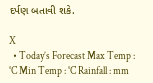દર્પણ બતાવી શકે.

X
  • Today’s Forecast Max Temp : °C Min Temp : °C Rainfall : mm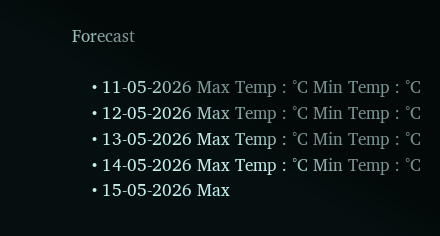Forecast

    • 11-05-2026 Max Temp : °C Min Temp : °C
    • 12-05-2026 Max Temp : °C Min Temp : °C
    • 13-05-2026 Max Temp : °C Min Temp : °C
    • 14-05-2026 Max Temp : °C Min Temp : °C
    • 15-05-2026 Max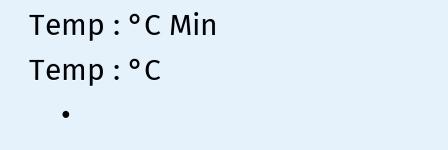Temp : °C Min Temp : °C
    •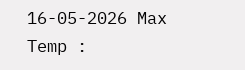16-05-2026 Max Temp :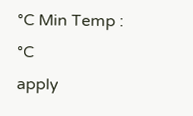°C Min Temp : °C
apply